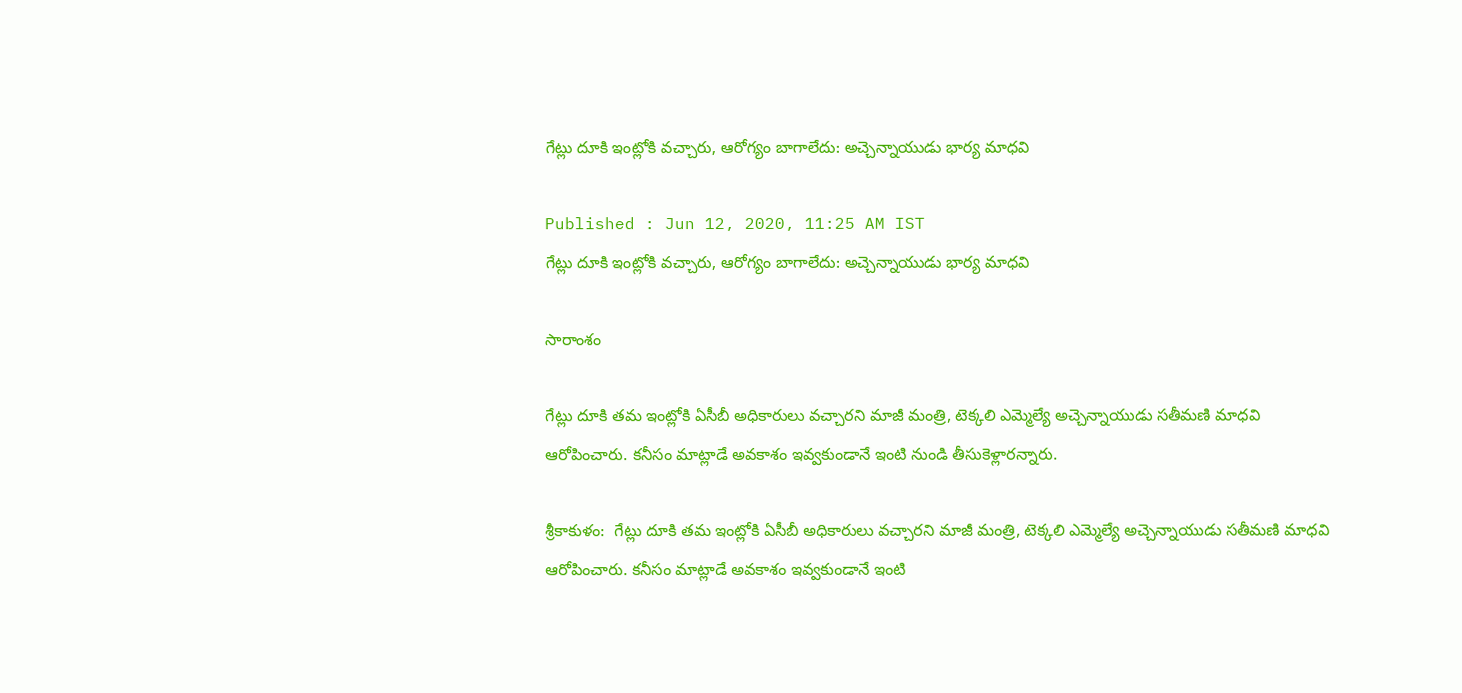గేట్లు దూకి ఇంట్లోకి వచ్చారు, ఆరోగ్యం బాగాలేదు: అచ్చెన్నాయుడు భార్య మాధవి

Published : Jun 12, 2020, 11:25 AM IST
గేట్లు దూకి ఇంట్లోకి వచ్చారు, ఆరోగ్యం బాగాలేదు: అచ్చెన్నాయుడు భార్య మాధవి

సారాంశం

గేట్లు దూకి తమ ఇంట్లోకి ఏసీబీ అధికారులు వచ్చారని మాజీ మంత్రి, టెక్కలి ఎమ్మెల్యే అచ్చెన్నాయుడు సతీమణి మాధవి ఆరోపించారు. కనీసం మాట్లాడే అవకాశం ఇవ్వకుండానే ఇంటి నుండి తీసుకెళ్లారన్నారు.

శ్రీకాకుళం:  గేట్లు దూకి తమ ఇంట్లోకి ఏసీబీ అధికారులు వచ్చారని మాజీ మంత్రి, టెక్కలి ఎమ్మెల్యే అచ్చెన్నాయుడు సతీమణి మాధవి ఆరోపించారు. కనీసం మాట్లాడే అవకాశం ఇవ్వకుండానే ఇంటి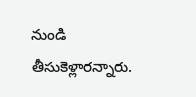నుండి తీసుకెళ్లారన్నారు.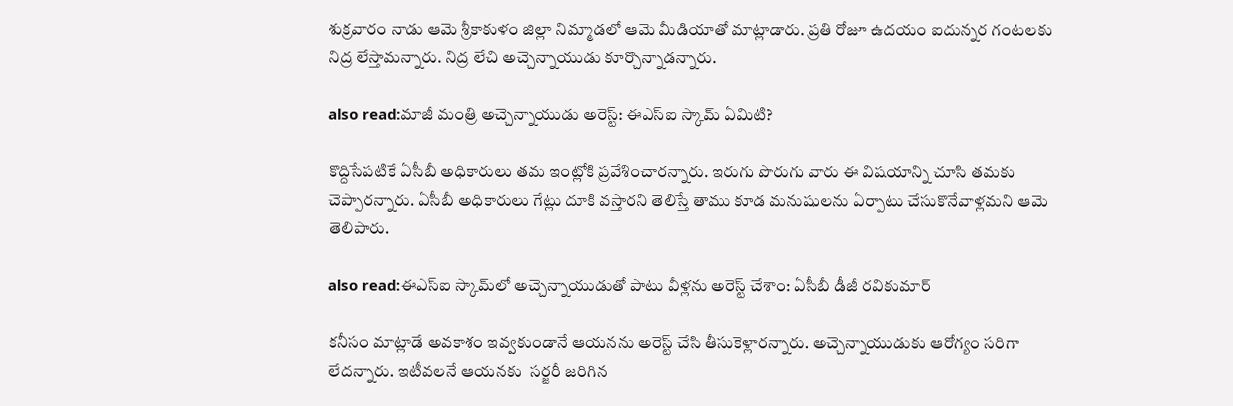శుక్రవారం నాడు ఆమె శ్రీకాకుళం జిల్లా నిమ్మాడలో ఆమె మీడియాతో మాట్లాడారు. ప్రతి రోజూ ఉదయం ఐదున్నర గంటలకు నిద్ర లేస్తామన్నారు. నిద్ర లేచి అచ్చెన్నాయుడు కూర్చొన్నాడన్నారు.

also read:మాజీ మంత్రి అచ్చెన్నాయుడు అరెస్ట్: ఈఎస్ఐ స్కామ్ ఏమిటి?

కొద్దిసేపటికే ఏసీబీ అధికారులు తమ ఇంట్లోకి ప్రవేశించారన్నారు. ఇరుగు పొరుగు వారు ఈ విషయాన్ని చూసి తమకు చెప్పారన్నారు. ఏసీబీ అధికారులు గేట్లు దూకి వస్తారని తెలిస్తే తాము కూడ మనుషులను ఏర్పాటు చేసుకొనేవాళ్లమని ఆమె తెలిపారు.

also read:ఈఎస్ఐ స్కామ్‌లో అచ్చెన్నాయుడుతో పాటు వీళ్లను అరెస్ట్ చేశాం: ఏసీబీ డీజీ రవికుమార్

కనీసం మాట్లాడే అవకాశం ఇవ్వకుండానే ఆయనను అరెస్ట్ చేసి తీసుకెళ్లారన్నారు. అచ్చెన్నాయుడుకు ఆరోగ్యం సరిగా లేదన్నారు. ఇటీవలనే ఆయనకు  సర్జరీ జరిగిన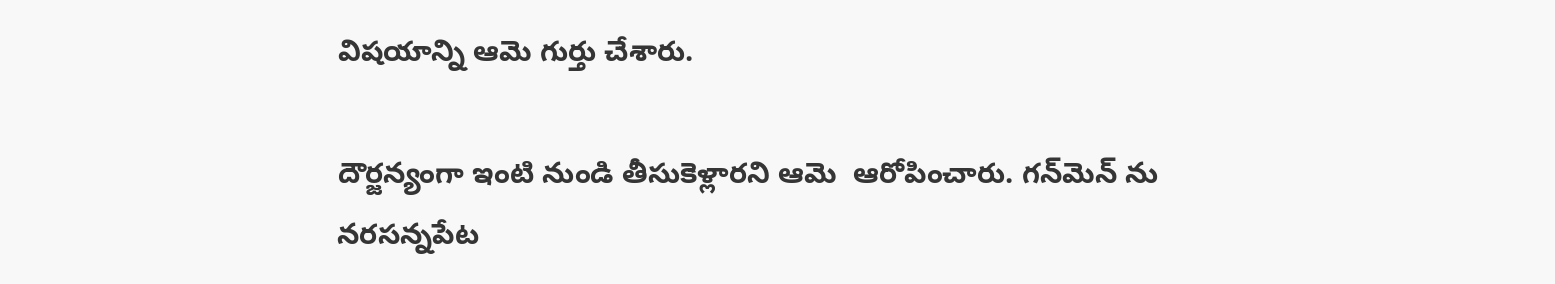విషయాన్ని ఆమె గుర్తు చేశారు.

దౌర్జన్యంగా ఇంటి నుండి తీసుకెళ్లారని ఆమె  ఆరోపించారు. గన్‌మెన్ ను నరసన్నపేట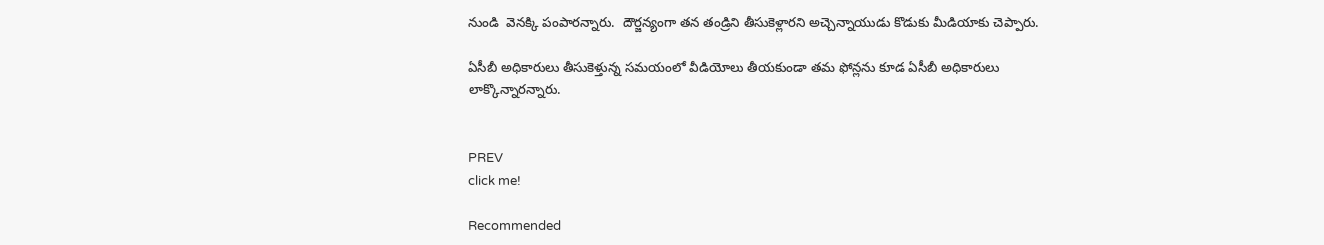నుండి  వెనక్కి పంపారన్నారు.  దౌర్జన్యంగా తన తండ్రిని తీసుకెళ్లారని అచ్చెన్నాయుడు కొడుకు మీడియాకు చెప్పారు.

ఏసీబీ అధికారులు తీసుకెళ్తున్న సమయంలో వీడియోలు తీయకుండా తమ ఫోన్లను కూడ ఏసీబీ అధికారులు లాక్కొన్నారన్నారు.


PREV
click me!

Recommended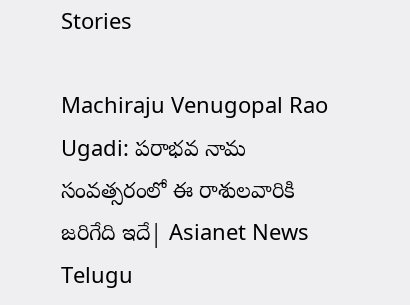Stories

Machiraju Venugopal Rao Ugadi: పరాభవ నామ సంవత్సరంలో ఈ రాశులవారికి జరిగేది ఇదే| Asianet News Telugu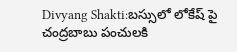Divyang Shakti:బస్సులో లోకేష్ పై చంద్రబాబు పంచులకి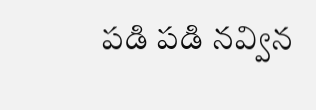పడి పడి నవ్విన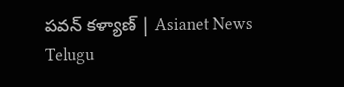పవన్ కళ్యాణ్ | Asianet News Telugu